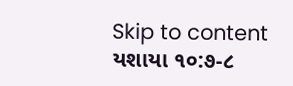Skip to content
યશાયા ૧૦:૭-૮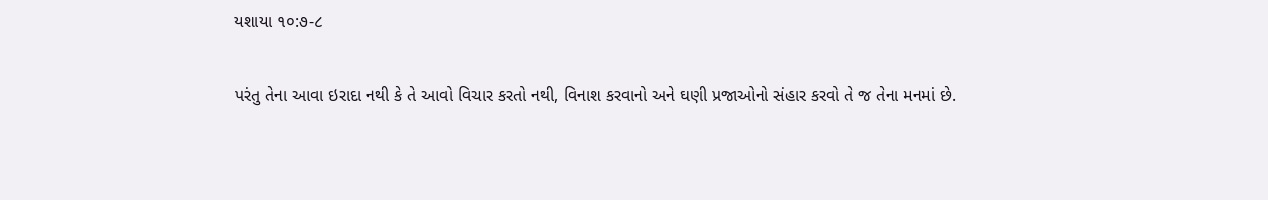યશાયા ૧૦:૭-૮

પરંતુ તેના આવા ઇરાદા નથી કે તે આવો વિચાર કરતો નથી, વિનાશ કરવાનો અને ઘણી પ્રજાઓનો સંહાર કરવો તે જ તેના મનમાં છે.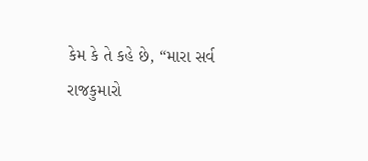કેમ કે તે કહે છે, “મારા સર્વ રાજકુમારો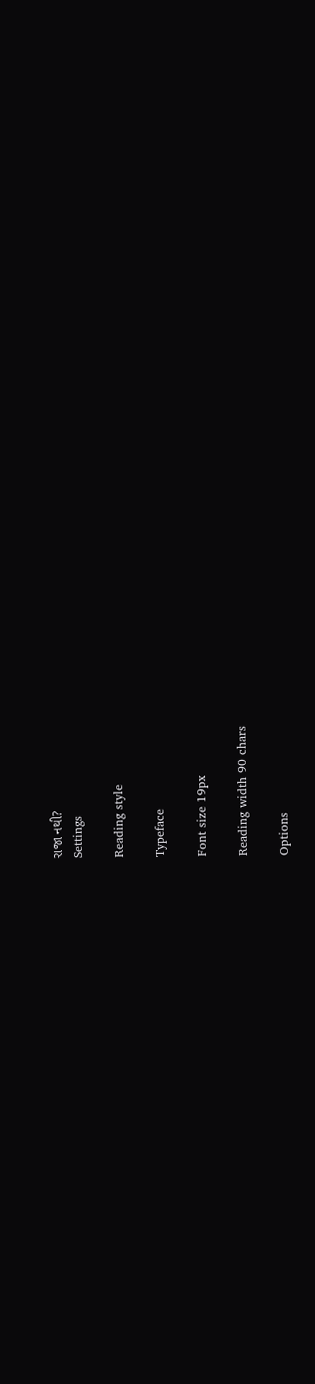રાજા નથી?
Settings

Reading style

Typeface

Font size 19px

Reading width 90 chars

Options